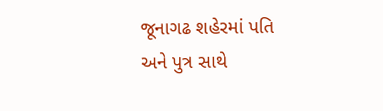જૂનાગઢ શહેરમાં પતિ અને પુત્ર સાથે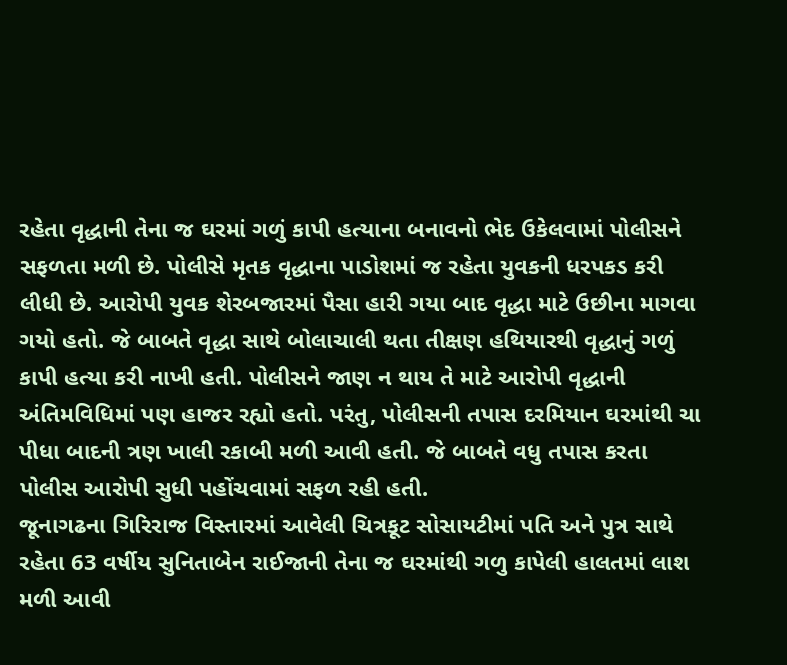રહેતા વૃદ્ધાની તેના જ ઘરમાં ગળું કાપી હત્યાના બનાવનો ભેદ ઉકેલવામાં પોલીસને સફળતા મળી છે. પોલીસે મૃતક વૃદ્ધાના પાડોશમાં જ રહેતા યુવકની ધરપકડ કરી લીધી છે. આરોપી યુવક શેરબજારમાં પૈસા હારી ગયા બાદ વૃદ્ધા માટે ઉછીના માગવા ગયો હતો. જે બાબતે વૃદ્ધા સાથે બોલાચાલી થતા તીક્ષણ હથિયારથી વૃદ્ધાનું ગળું કાપી હત્યા કરી નાખી હતી. પોલીસને જાણ ન થાય તે માટે આરોપી વૃદ્ધાની અંતિમવિધિમાં પણ હાજર રહ્યો હતો. પરંતુ, પોલીસની તપાસ દરમિયાન ઘરમાંથી ચા પીધા બાદની ત્રણ ખાલી રકાબી મળી આવી હતી. જે બાબતે વધુ તપાસ કરતા પોલીસ આરોપી સુધી પહોંચવામાં સફળ રહી હતી.
જૂનાગઢના ગિરિરાજ વિસ્તારમાં આવેલી ચિત્રકૂટ સોસાયટીમાં પતિ અને પુત્ર સાથે રહેતા 63 વર્ષીય સુનિતાબેન રાઈજાની તેના જ ઘરમાંથી ગળુ કાપેલી હાલતમાં લાશ મળી આવી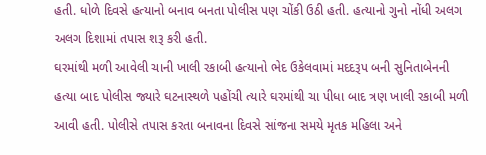હતી. ધોળે દિવસે હત્યાનો બનાવ બનતા પોલીસ પણ ચોંકી ઉઠી હતી. હત્યાનો ગુનો નોંધી અલગ અલગ દિશામાં તપાસ શરૂ કરી હતી.
ઘરમાંથી મળી આવેલી ચાની ખાલી રકાબી હત્યાનો ભેદ ઉકેલવામાં મદદરૂપ બની સુનિતાબેનની હત્યા બાદ પોલીસ જ્યારે ઘટનાસ્થળે પહોંચી ત્યારે ઘરમાંથી ચા પીધા બાદ ત્રણ ખાલી રકાબી મળી આવી હતી. પોલીસે તપાસ કરતા બનાવના દિવસે સાંજના સમયે મૃતક મહિલા અને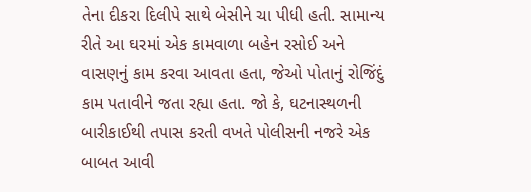તેના દીકરા દિલીપે સાથે બેસીને ચા પીધી હતી. સામાન્ય રીતે આ ઘરમાં એક કામવાળા બહેન રસોઈ અને વાસણનું કામ કરવા આવતા હતા, જેઓ પોતાનું રોજિંદું કામ પતાવીને જતા રહ્યા હતા. જો કે, ઘટનાસ્થળની બારીકાઈથી તપાસ કરતી વખતે પોલીસની નજરે એક બાબત આવી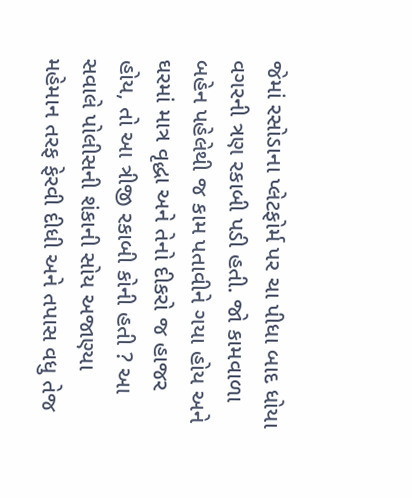જેમાં રસોડાના પ્લેટફોર્મ પર ચા પીધા બાદ ધોયા વગરની ત્રણ રકાબી પડી હતી. જો કામવાળા બહેન પહેલેથી જ કામ પતાવીને ગયા હોય અને ઘરમાં માત્ર વૃદ્ધા અને તેનો દીકરો જ હાજર હોય, તો આ ત્રીજી રકાબી કોની હતી ? આ સવાલે પોલીસની શંકાની સોય અજાણ્યા મહેમાન તરફ ફેરવી દીધી અને તપાસ વધુ તેજ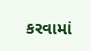કરવામાં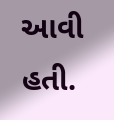આવી હતી.